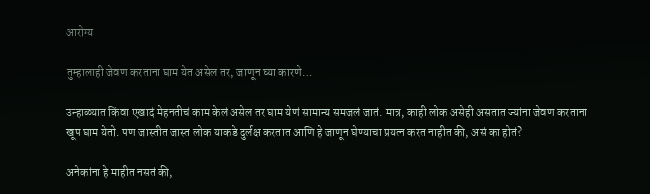आरोग्य

तुम्हालाही जेवण करताना घाम येत असेल तर, जाणून घ्या कारणे…

उन्हाळ्यात किंवा एखादं मेहनतीचं काम केलं असेल तर घाम येणं सामान्य समजलं जातं. मात्र, काही लोक असेही असतात ज्यांना जेवण करताना खूप घाम येतो. पण जास्तीत जास्त लोक याकडे दुर्लक्ष करतात आणि हे जाणून घेण्याचा प्रयत्न करत नाहीत की, असं का होतं?

अनेकांना हे माहीत नसतं की,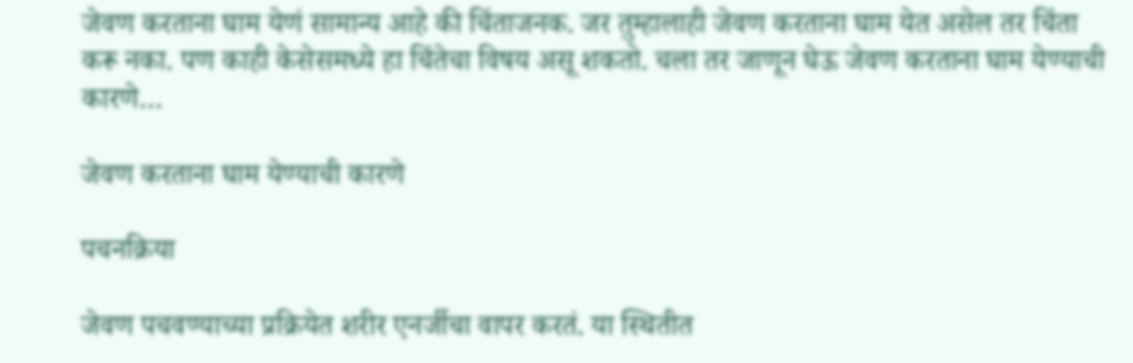जेवण करताना घाम येणं सामान्य आहे की चिंताजनक. जर तुम्हालाही जेवण करताना घाम येत असेल तर चिंता करू नका. पण काही केसेसमध्ये हा चिंतेचा विषय असू शकतो. चला तर जाणून घेऊ जेवण करताना घाम येण्याची कारणे…

जेवण करताना घाम येण्याची कारणे

पचनक्रिया

जेवण पचवण्याच्या प्रक्रियेत शरीर एनर्जीचा वापर करतं. या स्थितीत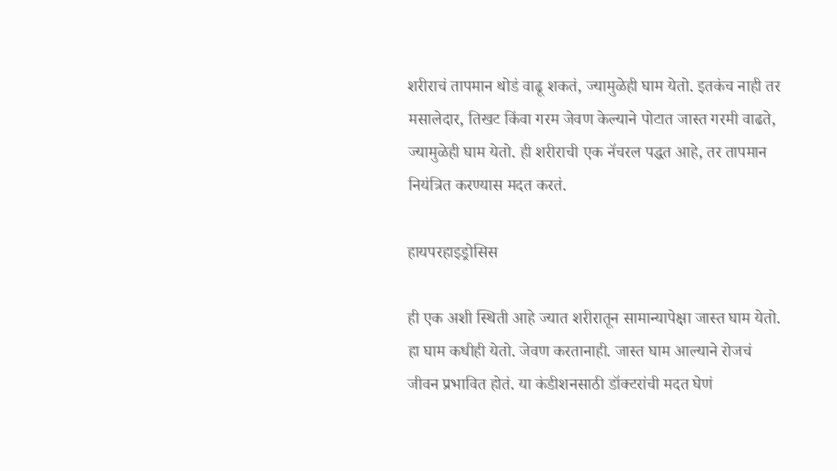शरीराचं तापमान थोडं वाढू शकतं, ज्यामुळेही घाम येतो. इतकंच नाही तर मसालेदार, तिखट किंवा गरम जेवण केल्याने पोटात जास्त गरमी वाढते, ज्यामुळेही घाम येतो. ही शरीराची एक नॅचरल पद्धत आहे, तर तापमान नियंत्रित करण्यास मदत करतं.

हायपरहाइड्रोसिस

ही एक अशी स्थिती आहे ज्यात शरीरातून सामान्यापेक्षा जास्त घाम येतो. हा घाम कधीही येतो. जेवण करतानाही. जास्त घाम आल्याने रोजचं जीवन प्रभावित होतं. या कंडीशनसाठी डॉक्टरांची मदत घेणं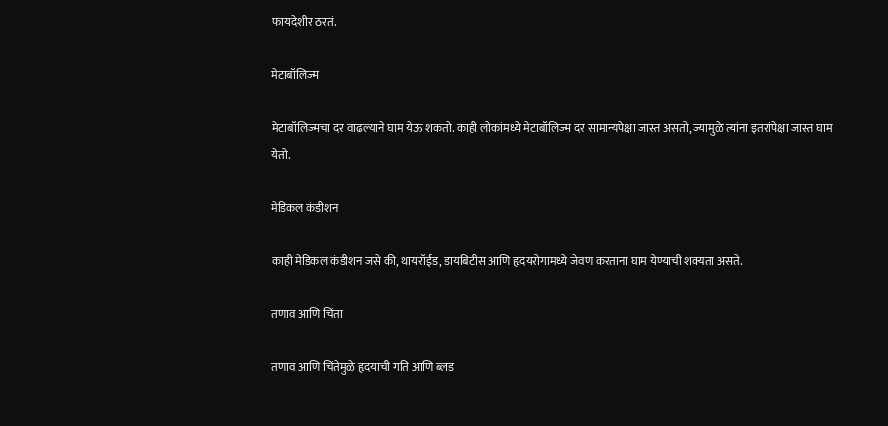फायदेशीर ठरतं.

मेटाबॉलिज्म

मेटाबॉलिज्मचा दर वाढल्याने घाम येऊ शकतो. काही लोकांमध्ये मेटाबॉलिज्म दर सामान्यपेक्षा जास्त असतो, ज्यामुळे त्यांना इतरांपेक्षा जास्त घाम येतो.

मेडिकल कंडीशन

काही मेडिकल कंडीशन जसे की, थायरॉईड, डायबिटीस आणि हृदयरोगामध्ये जेवण करताना घाम येण्याची शक्यता असते.

तणाव आणि चिंता

तणाव आणि चिंतेमुळे हृदयाची गति आणि ब्लड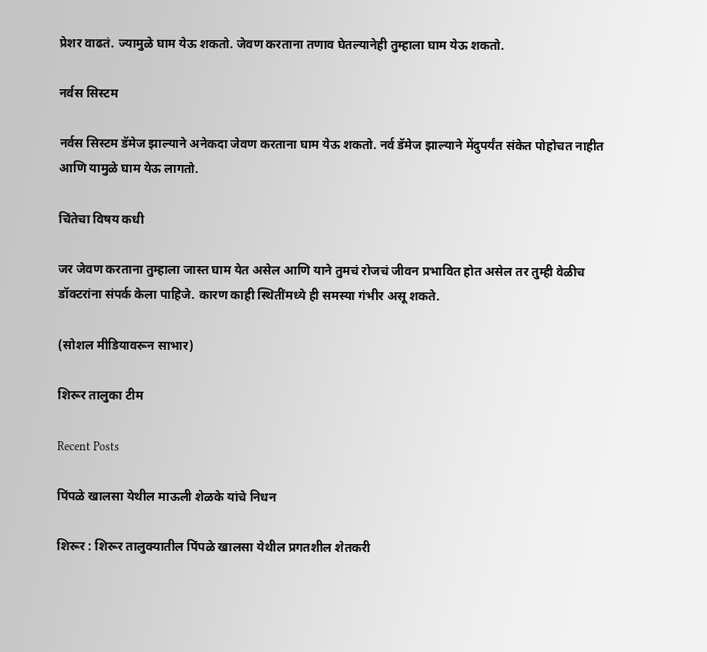प्रेशर वाढतं. ज्यामुळे घाम येऊ शकतो. जेवण करताना तणाव घेतल्यानेही तुम्हाला घाम येऊ शकतो.

नर्वस सिस्टम

नर्वस सिस्टम डॅमेज झाल्याने अनेकदा जेवण करताना घाम येऊ शकतो. नर्व डॅमेज झाल्याने मेंदुपर्यंत संकेत पोहोचत नाहीत आणि यामुळे घाम येऊ लागतो.

चिंतेचा विषय कधी

जर जेवण करताना तुम्हाला जास्त घाम येत असेल आणि याने तुमचं रोजचं जीवन प्रभावित होत असेल तर तुम्ही वेळीच डॉक्टरांना संपर्क केला पाहिजे. कारण काही स्थितींमध्ये ही समस्या गंभीर असू शकते.

(सोशल मीडियावरून साभार)

शिरूर तालुका टीम

Recent Posts

पिंपळे खालसा येथील माऊली शेळके यांचे निधन

शिरूर : शिरूर तालुक्यातील पिंपळे खालसा येथील प्रगतशील शेतकरी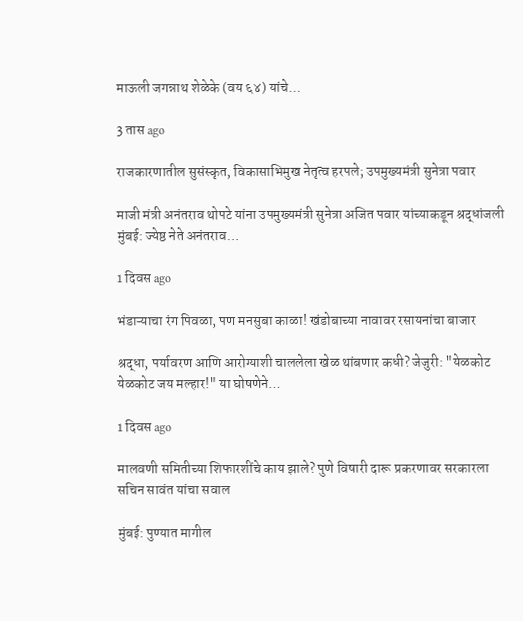माऊली जगन्नाथ शेळेके (वय ६४) यांचे…

3 तास ago

राजकारणातील सुसंस्कृत, विकासाभिमुख नेतृत्व हरपले; उपमुख्यमंत्री सुनेत्रा पवार

माजी मंत्री अनंतराव थोपटे यांना उपमुख्यमंत्री सुनेत्रा अजित पवार यांच्याकडून श्रद्धांजली मुंबई: ज्येष्ठ नेते अनंतराव…

1 दिवस ago

भंडाऱ्याचा रंग पिवळा, पण मनसुबा काळा! खंडोबाच्या नावावर रसायनांचा बाजार

श्रद्धा, पर्यावरण आणि आरोग्याशी चाललेला खेळ थांबणार कधी? जेजुरी: "येळकोट येळकोट जय मल्हार!" या घोषणेने…

1 दिवस ago

मालवणी समितीच्या शिफारशींचे काय झाले? पुणे विषारी दारू प्रकरणावर सरकारला सचिन सावंत यांचा सवाल

मुंबई: पुण्यात मागील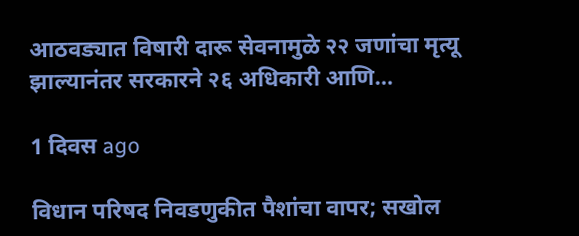आठवड्यात विषारी दारू सेवनामुळे २२ जणांचा मृत्यू झाल्यानंतर सरकारने २६ अधिकारी आणि…

1 दिवस ago

विधान परिषद निवडणुकीत पैशांचा वापर; सखोल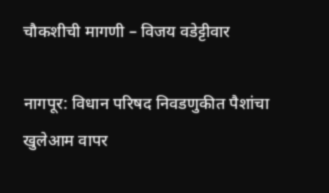चौकशीची मागणी – विजय वडेट्टीवार

नागपूर: विधान परिषद निवडणुकीत पैशांचा खुलेआम वापर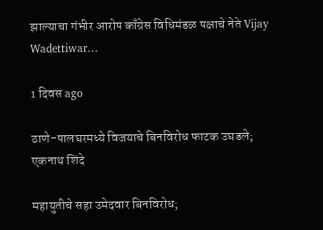झाल्याचा गंभीर आरोप काँग्रेस विधिमंडळ पक्षाचे नेते Vijay Wadettiwar…

1 दिवस ago

ठाणे-पालघरमध्ये विजयाचे बिनविरोध फाटक उघडले; एकनाथ शिंदे

महायुतीचे सहा उमेदवार बिनविरोध;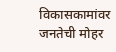विकासकामांवर जनतेची मोहर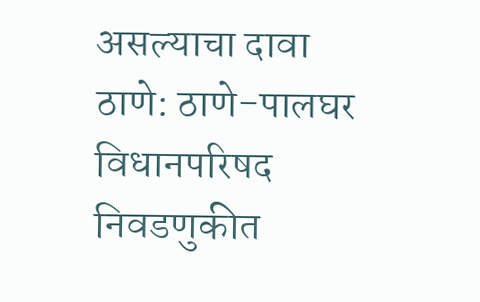असल्याचा दावा ठाणे: ठाणे-पालघर विधानपरिषद निवडणुकीत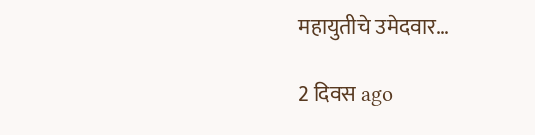महायुतीचे उमेदवार…

2 दिवस ago